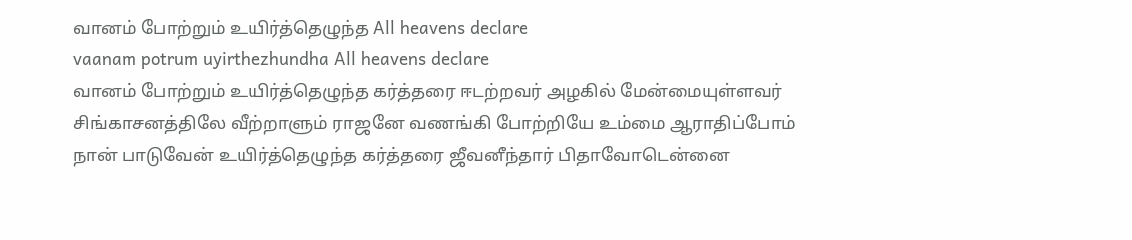வானம் போற்றும் உயிர்த்தெழுந்த All heavens declare
vaanam potrum uyirthezhundha All heavens declare
வானம் போற்றும் உயிர்த்தெழுந்த கர்த்தரை ஈடற்றவர் அழகில் மேன்மையுள்ளவர்
சிங்காசனத்திலே வீற்றாளும் ராஜனே வணங்கி போற்றியே உம்மை ஆராதிப்போம்
நான் பாடுவேன் உயிர்த்தெழுந்த கர்த்தரை ஜீவனீந்தார் பிதாவோடென்னை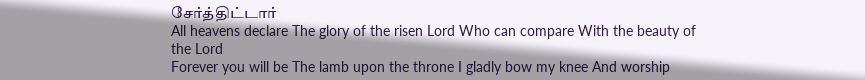சேர்த்திட்டார்
All heavens declare The glory of the risen Lord Who can compare With the beauty of the Lord
Forever you will be The lamb upon the throne I gladly bow my knee And worship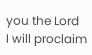you the Lord
I will proclaim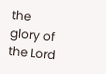the glory of the Lord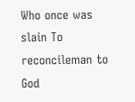Who once was slain To reconcileman to God